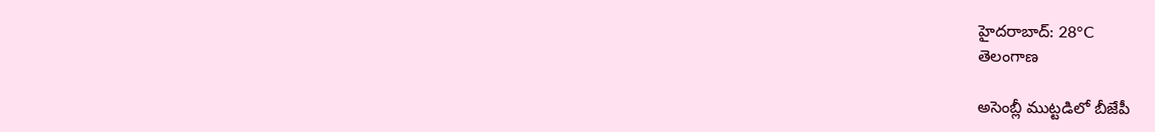హైదరాబాద్: 28°C
తెలంగాణ

అసెంబ్లీ ముట్టడిలో బీజేపీ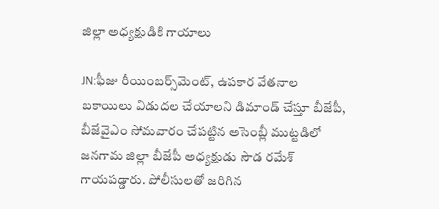జిల్లా అధ్యక్షుడికి గాయాలు

JN:ఫీజు రీయింబర్స్‌మెంట్, ఉపకార వేతనాల బకాయిలు విడుదల చేయాలని డిమాండ్‌ చేస్తూ బీజేపీ, బీజేవైఎం సోమవారం చేపట్టిన అసెంబ్లీ ముట్టడిలో జనగామ జిల్లా బీజేపీ అధ్యక్షుడు సౌడ రమేశ్‌ గాయపడ్డారు. పోలీసులతో జరిగిన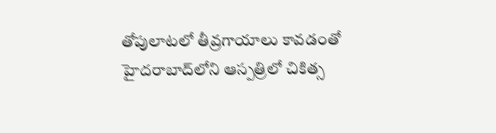తోపులాటలో తీవ్రగాయాలు కావడంతో హైదరాబాద్‌లోని ఆస్పత్రిలో చికిత్స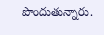పొందుతున్నారు.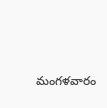మంగళవారం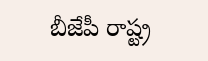బీజేపీ రాష్ట్ర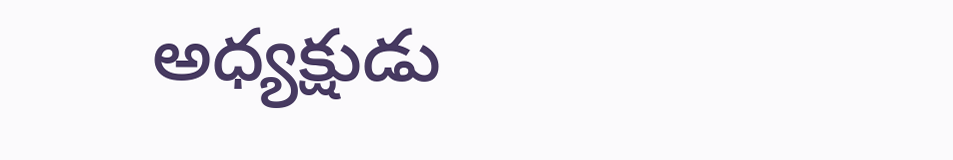అధ్యక్షుడు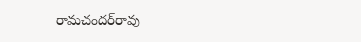రామచందర్‌రావు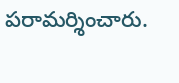పరామర్శించారు.